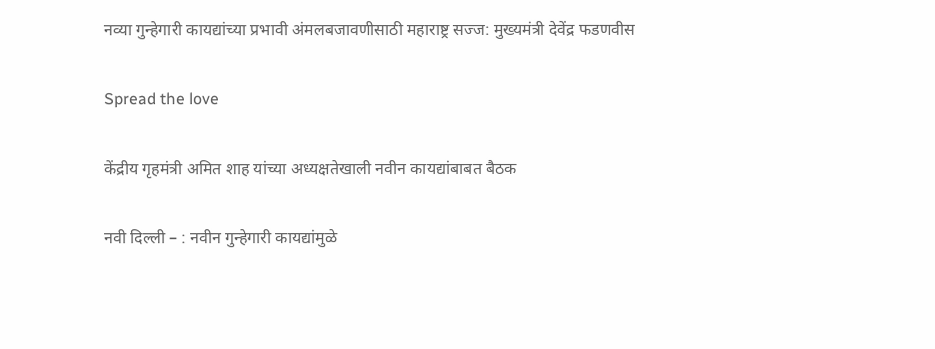नव्या गुन्हेगारी कायद्यांच्या प्रभावी अंमलबजावणीसाठी महाराष्ट्र सज्ज: मुख्यमंत्री देवेंद्र फडणवीस

Spread the love

केंद्रीय गृहमंत्री अमित शाह यांच्या अध्यक्षतेखाली नवीन कायद्यांबाबत बैठक

नवी दिल्ली – : नवीन गुन्हेगारी कायद्यांमुळे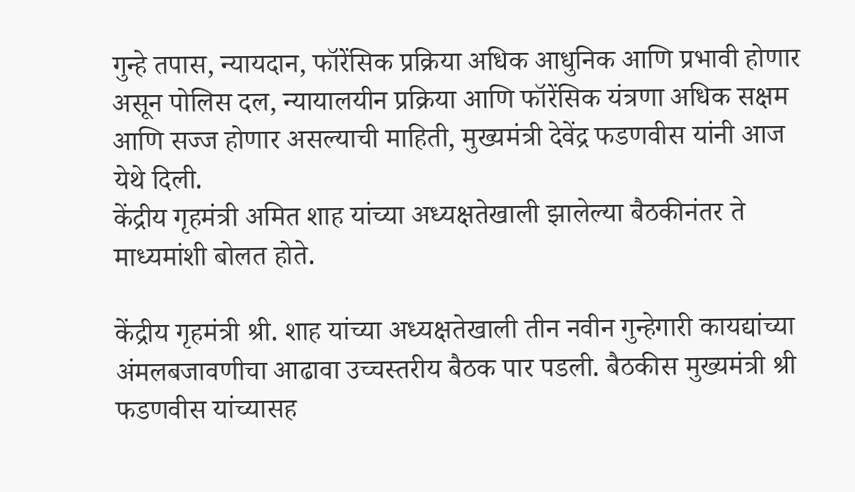गुन्हे तपास, न्यायदान, फॉरेंसिक प्रक्रिया अधिक आधुनिक आणि प्रभावी होणार असून पोलिस दल, न्यायालयीन प्रक्रिया आणि फॉरेंसिक यंत्रणा अधिक सक्षम आणि सज्ज होणार असल्याची माहिती, मुख्यमंत्री देवेंद्र फडणवीस यांनी आज येथे दिली.
केंद्रीय गृहमंत्री अमित शाह यांच्या अध्यक्षतेखाली झालेल्या बैठकीनंतर ते माध्यमांशी बोलत होते.

केंद्रीय गृहमंत्री श्री. शाह यांच्या अध्यक्षतेखाली तीन नवीन गुन्हेगारी कायद्यांच्या  अंमलबजावणीचा आढावा उच्चस्तरीय बैठक पार पडली. बैठकीस मुख्यमंत्री श्री फडणवीस यांच्यासह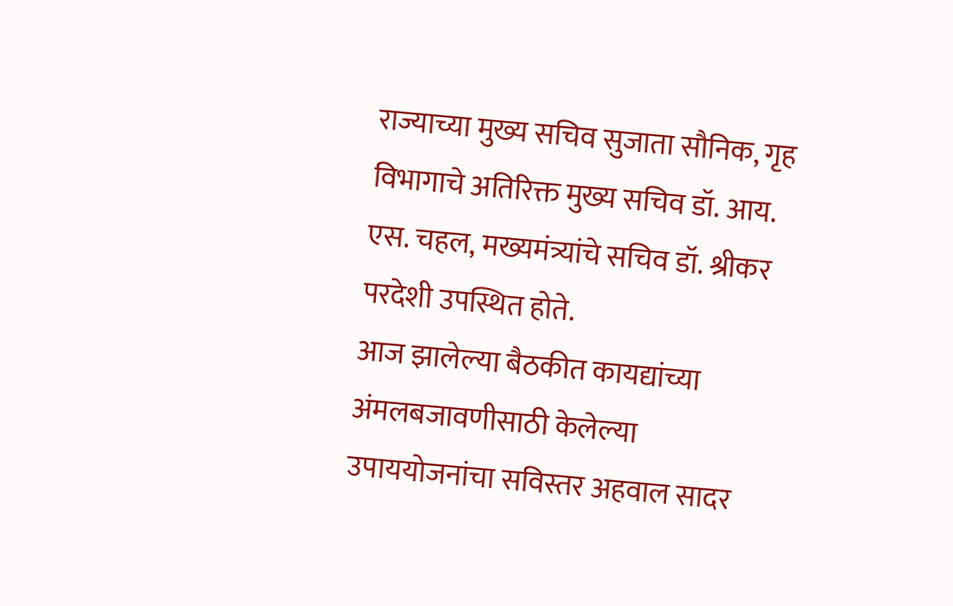राज्याच्या मुख्य सचिव सुजाता सौनिक, गृह विभागाचे अतिरिक्त मुख्य सचिव डॉ. आय. एस. चहल, मख्यमंत्र्यांचे सचिव डॉ. श्रीकर परदेशी उपस्थित होते.
आज झालेल्या बैठकीत कायद्यांच्या अंमलबजावणीसाठी केलेल्या उपाययोजनांचा सविस्तर अहवाल सादर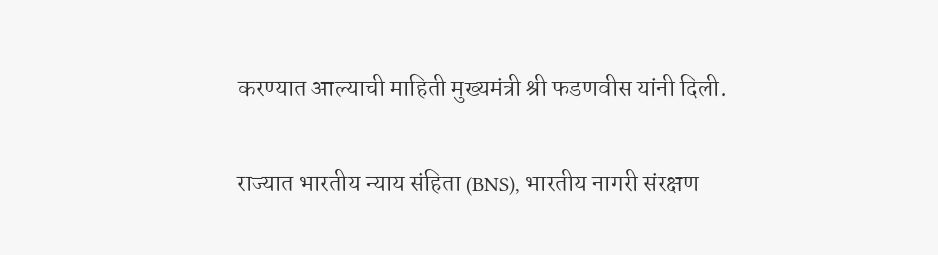करण्यात आल्याची माहिती मुख्यमंत्री श्री फडणवीस यांनी दिली.

राज्यात भारतीय न्याय संहिता (BNS), भारतीय नागरी संरक्षण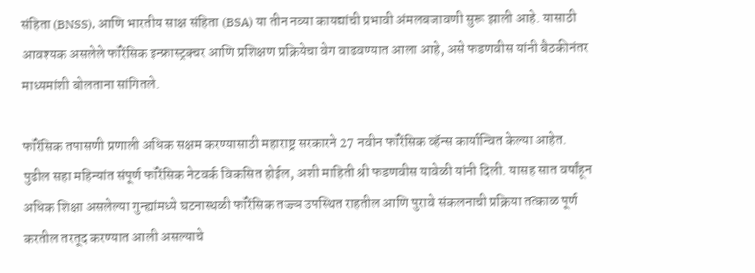संहिता (BNSS), आणि भारतीय साक्ष संहिता (BSA) या तीन नव्या कायद्यांची प्रभावी अंमलबजावणी सुरू झाली आहे. यासाठी आवश्यक असलेले फॉरेंसिक इन्फ्रास्ट्रक्चर आणि प्रशिक्षण प्रक्रियेचा वेग वाढवण्यात आला आहे, असे फडणवीस यांनी बैठकीनंतर माध्यमांशी बोलताना सांगितले.

फॉरेंसिक तपासणी प्रणाली अधिक सक्षम करण्यासाठी महाराष्ट्र सरकारने 27 नवीन फॉरेंसिक व्हॅन्स कार्यान्वित केल्या आहेत. पुढील सहा महिन्यांत संपूर्ण फॉरेंसिक नेटवर्क विकसित होईल, अशी माहिती श्री फडणवीस यावेळी यांनी दिली. यासह सात वर्षांहून अधिक शिक्षा असलेल्या गुन्ह्यांमध्ये घटनास्थळी फॉरेंसिक तज्ज्ञ उपस्थित राहतील आणि पुरावे संकलनाची प्रक्रिया तत्काळ पूर्ण करतील तरतूद करण्यात आली असल्याचे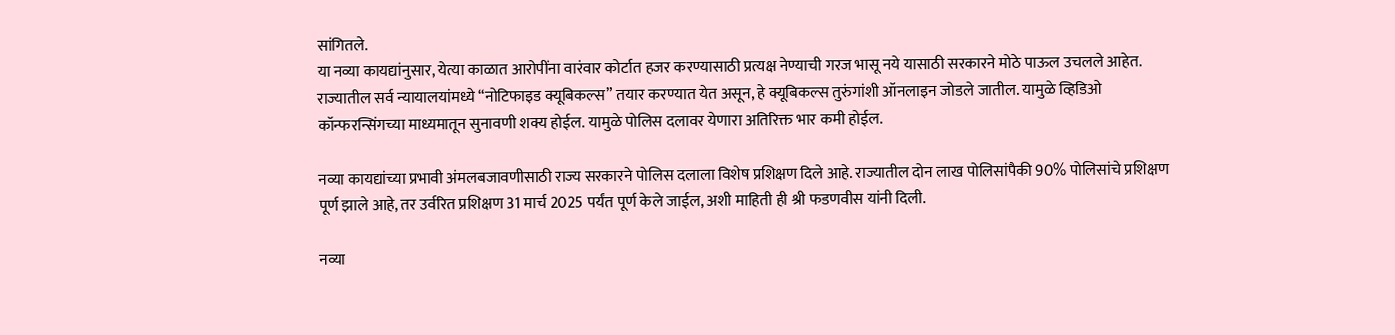सांगितले.
या नव्या कायद्यांनुसार, येत्या काळात आरोपींना वारंवार कोर्टात हजर करण्यासाठी प्रत्यक्ष नेण्याची गरज भासू नये यासाठी सरकारने मोठे पाऊल उचलले आहेत. राज्यातील सर्व न्यायालयांमध्ये “नोटिफाइड क्यूबिकल्स” तयार करण्यात येत असून, हे क्यूबिकल्स तुरुंगांशी ऑनलाइन जोडले जातील. यामुळे व्हिडिओ कॉन्फरन्सिंगच्या माध्यमातून सुनावणी शक्य होईल. यामुळे पोलिस दलावर येणारा अतिरिक्त भार कमी होईल.

नव्या कायद्यांच्या प्रभावी अंमलबजावणीसाठी राज्य सरकारने पोलिस दलाला विशेष प्रशिक्षण दिले आहे. राज्यातील दोन लाख पोलिसांपैकी 90% पोलिसांचे प्रशिक्षण पूर्ण झाले आहे, तर उर्वरित प्रशिक्षण 31 मार्च 2025 पर्यंत पूर्ण केले जाईल, अशी माहिती ही श्री फडणवीस यांनी दिली.

नव्या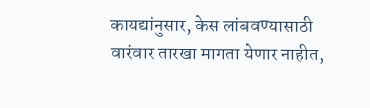कायद्यांनुसार, केस लांबवण्यासाठी वारंवार तारखा मागता येणार नाहीत,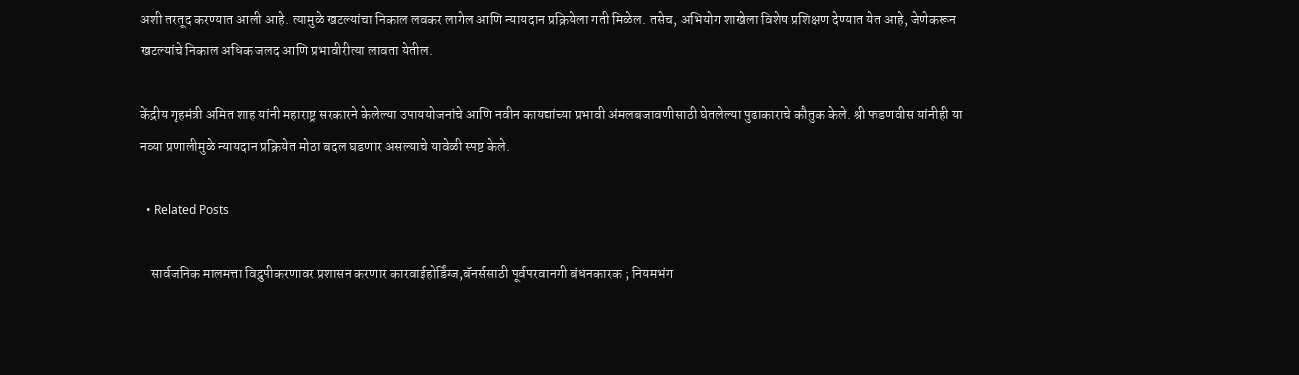अशी तरतूद करण्यात आली आहे. त्यामुळे खटल्यांचा निकाल लवकर लागेल आणि न्यायदान प्रक्रियेला गती मिळेल. तसेच, अभियोग शाखेला विशेष प्रशिक्षण देण्यात येत आहे, जेणेकरून खटल्यांचे निकाल अधिक जलद आणि प्रभावीरीत्या लावता येतील.

केंद्रीय गृहमंत्री अमित शाह यांनी महाराष्ट्र सरकारने केलेल्या उपाययोजनांचे आणि नवीन कायद्यांच्या प्रभावी अंमलबजावणीसाठी घेतलेल्या पुढाकाराचे कौतुक केले. श्री फडणवीस यांनीही या नव्या प्रणालीमुळे न्यायदान प्रक्रियेत मोठा बदल घडणार असल्याचे यावेळी स्पष्ट केले.

  • Related Posts

    सार्वजनिक मालमत्ता विद्रुपीकरणावर प्रशासन करणार कारवाईहोर्डिंग्ज,बॅनर्ससाठी पूर्वपरवानगी बंधनकारक ; नियमभंग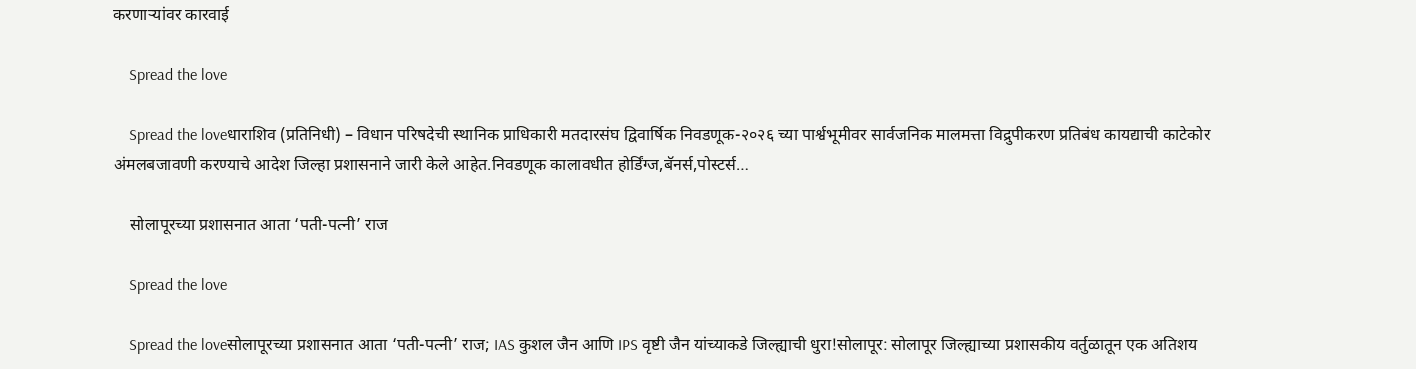करणाऱ्यांवर कारवाई

    Spread the love

    Spread the loveधाराशिव (प्रतिनिधी) – विधान परिषदेची स्थानिक प्राधिकारी मतदारसंघ द्विवार्षिक निवडणूक-२०२६ च्या पार्श्वभूमीवर सार्वजनिक मालमत्ता विद्रुपीकरण प्रतिबंध कायद्याची काटेकोर अंमलबजावणी करण्याचे आदेश जिल्हा प्रशासनाने जारी केले आहेत.निवडणूक कालावधीत होर्डिंग्ज,बॅनर्स,पोस्टर्स…

    सोलापूरच्या प्रशासनात आता ‘पती-पत्नी’ राज

    Spread the love

    Spread the loveसोलापूरच्या प्रशासनात आता ‘पती-पत्नी’ राज; IAS कुशल जैन आणि IPS वृष्टी जैन यांच्याकडे जिल्ह्याची धुरा!सोलापूर: सोलापूर जिल्ह्याच्या प्रशासकीय वर्तुळातून एक अतिशय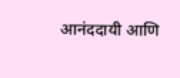आनंददायी आणि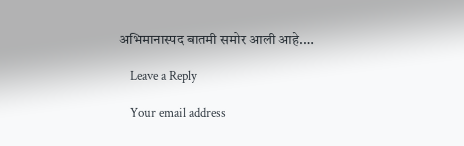अभिमानास्पद बातमी समोर आली आहे.…

    Leave a Reply

    Your email address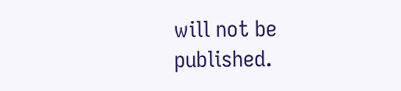will not be published.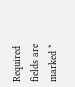Required fields are marked *